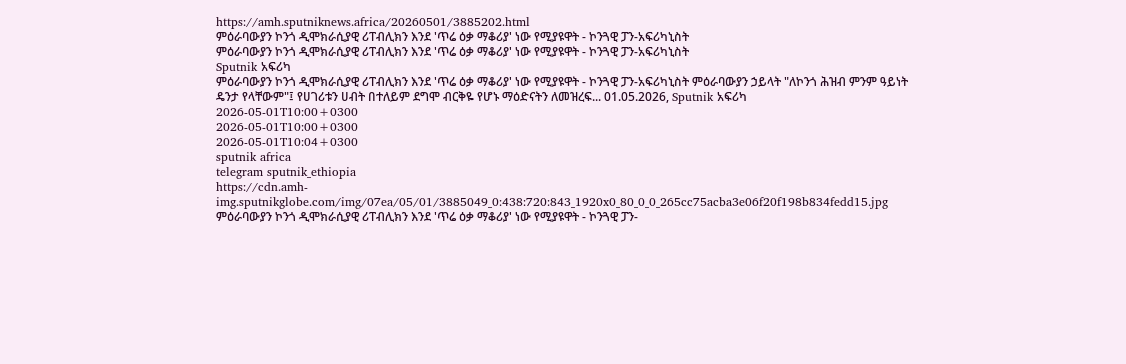https://amh.sputniknews.africa/20260501/3885202.html
ምዕራባውያን ኮንጎ ዲሞክራሲያዊ ሪፐብሊክን እንደ 'ጥሬ ዕቃ ማቆሪያ' ነው የሚያዩዋት - ኮንጓዊ ፓን-አፍሪካኒስት
ምዕራባውያን ኮንጎ ዲሞክራሲያዊ ሪፐብሊክን እንደ 'ጥሬ ዕቃ ማቆሪያ' ነው የሚያዩዋት - ኮንጓዊ ፓን-አፍሪካኒስት
Sputnik አፍሪካ
ምዕራባውያን ኮንጎ ዲሞክራሲያዊ ሪፐብሊክን እንደ 'ጥሬ ዕቃ ማቆሪያ' ነው የሚያዩዋት - ኮንጓዊ ፓን-አፍሪካኒስት ምዕራባውያን ኃይላት "ለኮንጎ ሕዝብ ምንም ዓይነት ዴንታ የላቸውም"፤ የሀገሪቱን ሀብት በተለይም ደግሞ ብርቅዬ የሆኑ ማዕድናትን ለመዝረፍ... 01.05.2026, Sputnik አፍሪካ
2026-05-01T10:00+0300
2026-05-01T10:00+0300
2026-05-01T10:04+0300
sputnik africa
telegram sputnik_ethiopia
https://cdn.amh-img.sputnikglobe.com/img/07ea/05/01/3885049_0:438:720:843_1920x0_80_0_0_265cc75acba3e06f20f198b834fedd15.jpg
ምዕራባውያን ኮንጎ ዲሞክራሲያዊ ሪፐብሊክን እንደ 'ጥሬ ዕቃ ማቆሪያ' ነው የሚያዩዋት - ኮንጓዊ ፓን-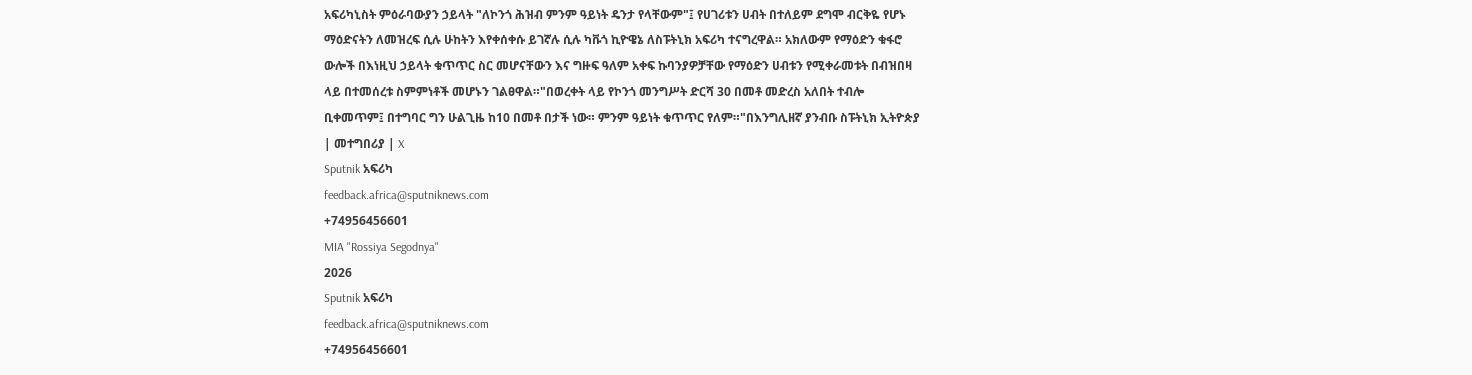አፍሪካኒስት ምዕራባውያን ኃይላት "ለኮንጎ ሕዝብ ምንም ዓይነት ዴንታ የላቸውም"፤ የሀገሪቱን ሀብት በተለይም ደግሞ ብርቅዬ የሆኑ ማዕድናትን ለመዝረፍ ሲሉ ሁከትን እየቀሰቀሱ ይገኛሉ ሲሉ ካቩጎ ኪዮዌኔ ለስፑትኒክ አፍሪካ ተናግረዋል። አክለውም የማዕድን ቁፋሮ ውሎች በእነዚህ ኃይላት ቁጥጥር ስር መሆናቸውን እና ግዙፍ ዓለም አቀፍ ኩባንያዎቻቸው የማዕድን ሀብቱን የሚቀራመቱት በብዝበዛ ላይ በተመሰረቱ ስምምነቶች መሆኑን ገልፀዋል።"በወረቀት ላይ የኮንጎ መንግሥት ድርሻ 30 በመቶ መድረስ አለበት ተብሎ ቢቀመጥም፤ በተግባር ግን ሁልጊዜ ከ10 በመቶ በታች ነው። ምንም ዓይነት ቁጥጥር የለም።"በእንግሊዘኛ ያንብቡ ስፑትኒክ ኢትዮጵያ | መተግበሪያ | X
Sputnik አፍሪካ
feedback.africa@sputniknews.com
+74956456601
MIA "Rossiya Segodnya"
2026
Sputnik አፍሪካ
feedback.africa@sputniknews.com
+74956456601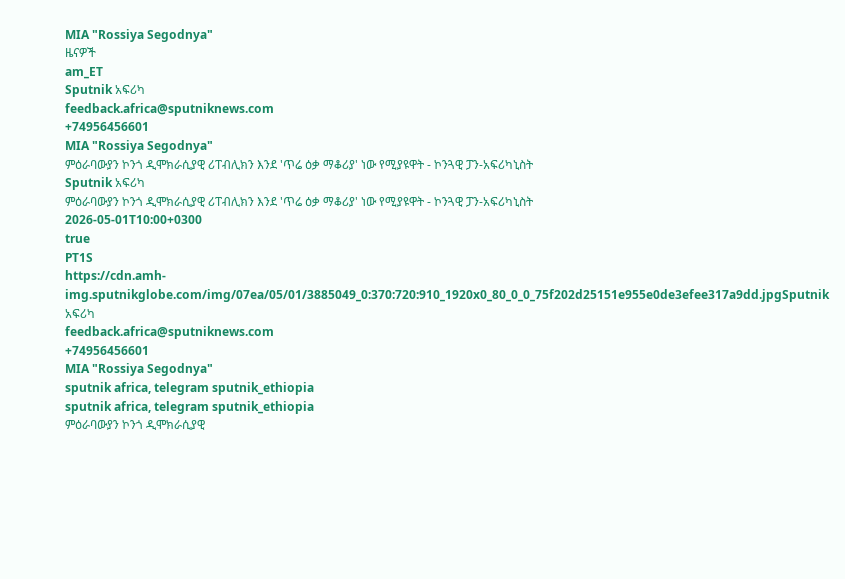MIA "Rossiya Segodnya"
ዜናዎች
am_ET
Sputnik አፍሪካ
feedback.africa@sputniknews.com
+74956456601
MIA "Rossiya Segodnya"
ምዕራባውያን ኮንጎ ዲሞክራሲያዊ ሪፐብሊክን እንደ 'ጥሬ ዕቃ ማቆሪያ' ነው የሚያዩዋት - ኮንጓዊ ፓን-አፍሪካኒስት
Sputnik አፍሪካ
ምዕራባውያን ኮንጎ ዲሞክራሲያዊ ሪፐብሊክን እንደ 'ጥሬ ዕቃ ማቆሪያ' ነው የሚያዩዋት - ኮንጓዊ ፓን-አፍሪካኒስት
2026-05-01T10:00+0300
true
PT1S
https://cdn.amh-img.sputnikglobe.com/img/07ea/05/01/3885049_0:370:720:910_1920x0_80_0_0_75f202d25151e955e0de3efee317a9dd.jpgSputnik አፍሪካ
feedback.africa@sputniknews.com
+74956456601
MIA "Rossiya Segodnya"
sputnik africa, telegram sputnik_ethiopia
sputnik africa, telegram sputnik_ethiopia
ምዕራባውያን ኮንጎ ዲሞክራሲያዊ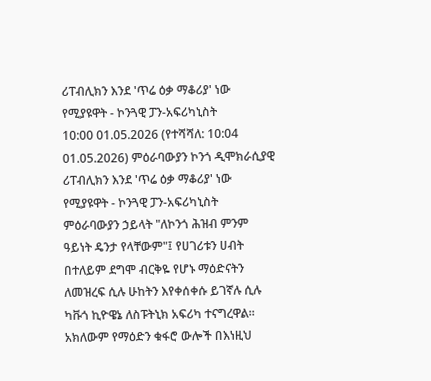ሪፐብሊክን እንደ 'ጥሬ ዕቃ ማቆሪያ' ነው የሚያዩዋት - ኮንጓዊ ፓን-አፍሪካኒስት
10:00 01.05.2026 (የተሻሻለ: 10:04 01.05.2026) ምዕራባውያን ኮንጎ ዲሞክራሲያዊ ሪፐብሊክን እንደ 'ጥሬ ዕቃ ማቆሪያ' ነው የሚያዩዋት - ኮንጓዊ ፓን-አፍሪካኒስት
ምዕራባውያን ኃይላት "ለኮንጎ ሕዝብ ምንም ዓይነት ዴንታ የላቸውም"፤ የሀገሪቱን ሀብት በተለይም ደግሞ ብርቅዬ የሆኑ ማዕድናትን ለመዝረፍ ሲሉ ሁከትን እየቀሰቀሱ ይገኛሉ ሲሉ ካቩጎ ኪዮዌኔ ለስፑትኒክ አፍሪካ ተናግረዋል።
አክለውም የማዕድን ቁፋሮ ውሎች በእነዚህ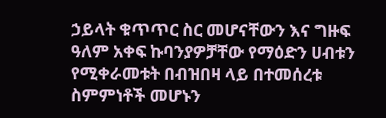ኃይላት ቁጥጥር ስር መሆናቸውን እና ግዙፍ ዓለም አቀፍ ኩባንያዎቻቸው የማዕድን ሀብቱን የሚቀራመቱት በብዝበዛ ላይ በተመሰረቱ ስምምነቶች መሆኑን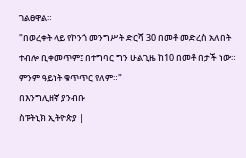ገልፀዋል።
"በወረቀት ላይ የኮንጎ መንግሥት ድርሻ 30 በመቶ መድረስ አለበት ተብሎ ቢቀመጥም፤ በተግባር ግን ሁልጊዜ ከ10 በመቶ በታች ነው። ምንም ዓይነት ቁጥጥር የለም።"
በእንግሊዘኛ ያንብቡ
ስፑትኒክ ኢትዮጵያ |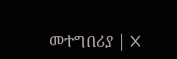መተግበሪያ | X